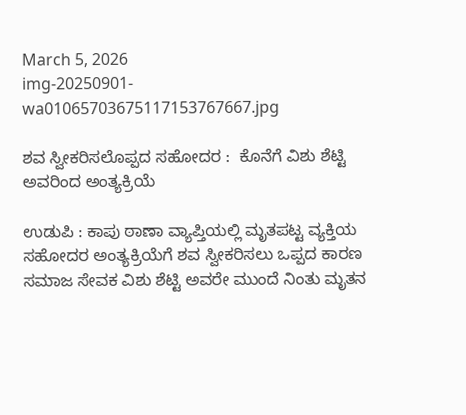March 5, 2026
img-20250901-wa01065703675117153767667.jpg

ಶವ ಸ್ವೀಕರಿಸಲೊಪ್ಪದ ಸಹೋದರ :  ಕೊನೆಗೆ ವಿಶು ಶೆಟ್ಟಿ ಅವರಿಂದ ಅಂತ್ಯಕ್ರಿಯೆ

ಉಡುಪಿ : ಕಾಪು ಠಾಣಾ ವ್ಯಾಪ್ತಿಯಲ್ಲಿ ಮೃತಪಟ್ಟ ವ್ಯಕ್ತಿಯ ಸಹೋದರ ಅಂತ್ಯಕ್ರಿಯೆಗೆ ಶವ ಸ್ವೀಕರಿಸಲು ಒಪ್ಪದ ಕಾರಣ ಸಮಾಜ ಸೇವಕ ವಿಶು ಶೆಟ್ಟಿ ಅವರೇ ಮುಂದೆ ನಿಂತು ಮೃತನ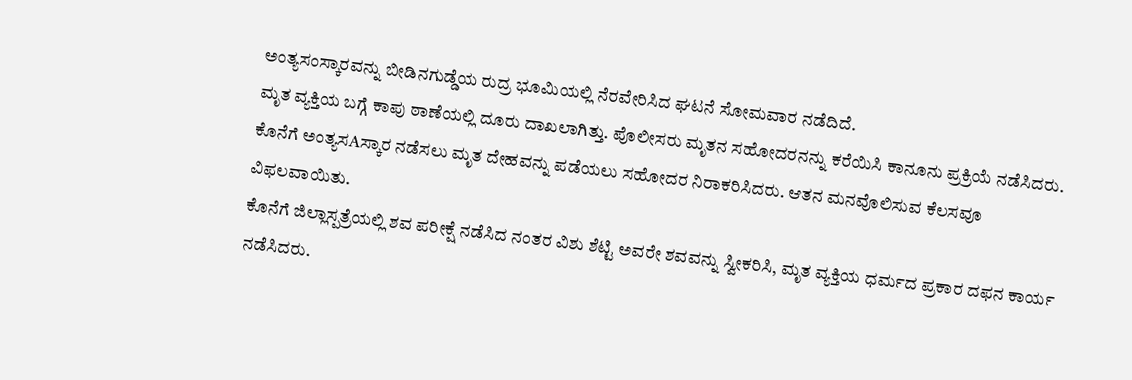ಅಂತ್ಯಸಂಸ್ಕಾರವನ್ನು ಬೀಡಿನಗುಡ್ಡೆಯ ರುದ್ರ ಭೂಮಿಯಲ್ಲಿ ನೆರವೇರಿಸಿದ ಘಟನೆ ಸೋಮವಾರ ನಡೆದಿದೆ.
ಮೃತ ವ್ಯಕ್ತಿಯ ಬಗ್ಗೆ ಕಾಪು ಠಾಣೆಯಲ್ಲಿ ದೂರು ದಾಖಲಾಗಿತ್ತು. ಪೊಲೀಸರು ಮೃತನ ಸಹೋದರನನ್ನು ಕರೆಯಿಸಿ ಕಾನೂನು ಪ್ರಕ್ರಿಯೆ ನಡೆಸಿದರು. ಕೊನೆಗೆ ಅಂತ್ಯಸAಸ್ಕಾರ ನಡೆಸಲು ಮೃತ ದೇಹವನ್ನು ಪಡೆಯಲು ಸಹೋದರ ನಿರಾಕರಿಸಿದರು. ಆತನ ಮನವೊಲಿಸುವ ಕೆಲಸವೂ ವಿಫಲವಾಯಿತು.
ಕೊನೆಗೆ ಜಿಲ್ಲಾಸ್ಪತ್ರೆಯಲ್ಲಿ ಶವ ಪರೀಕ್ಷೆ ನಡೆಸಿದ ನಂತರ ವಿಶು ಶೆಟ್ಟಿ ಅವರೇ ಶವವನ್ನು ಸ್ವೀಕರಿಸಿ, ಮೃತ ವ್ಯಕ್ತಿಯ ಧರ್ಮದ ಪ್ರಕಾರ ದಫನ ಕಾರ್ಯ ನಡೆಸಿದರು.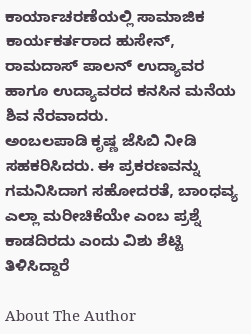ಕಾರ್ಯಾಚರಣೆಯಲ್ಲಿ ಸಾಮಾಜಿಕ ಕಾರ್ಯಕರ್ತರಾದ ಹುಸೇನ್, ರಾಮದಾಸ್ ಪಾಲನ್‌ ಉದ್ಯಾವರ ಹಾಗೂ ಉದ್ಯಾವರದ ಕನಸಿನ ಮನೆಯ ಶಿವ ನೆರವಾದರು.
ಅಂಬಲಪಾಡಿ ಕೃಷ್ಣ ಜೆಸಿಬಿ ನೀಡಿ ಸಹಕರಿಸಿದರು. ಈ ಪ್ರಕರಣವನ್ನು ಗಮನಿಸಿದಾಗ ಸಹೋದರತೆ, ಬಾಂಧವ್ಯ ಎಲ್ಲಾ ಮರೀಚಿಕೆಯೇ ಎಂಬ ಪ್ರಶ್ನೆ ಕಾಡದಿರದು ಎಂದು ವಿಶು ಶೆಟ್ಟಿ ತಿಳಿಸಿದ್ದಾರೆ

About The Author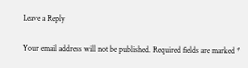Leave a Reply

Your email address will not be published. Required fields are marked *